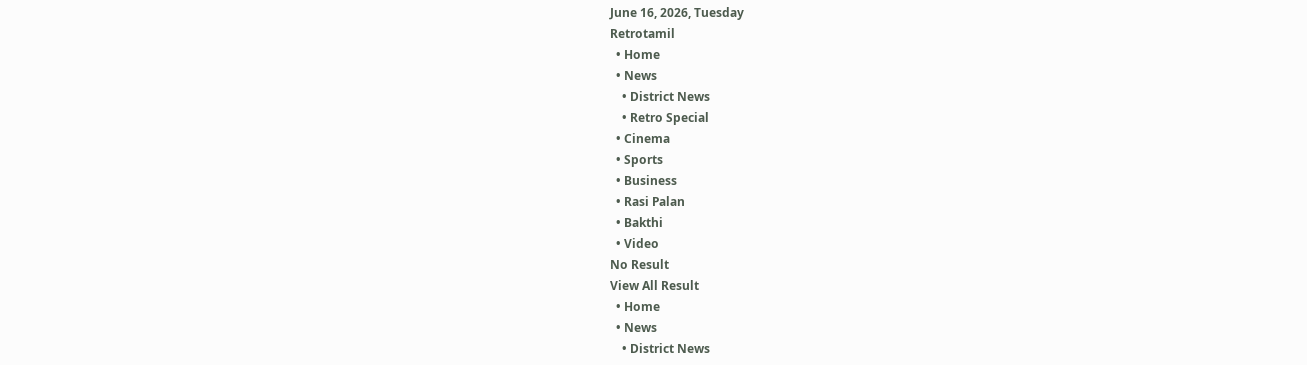June 16, 2026, Tuesday
Retrotamil
  • Home
  • News
    • District News
    • Retro Special
  • Cinema
  • Sports
  • Business
  • Rasi Palan
  • Bakthi
  • Video
No Result
View All Result
  • Home
  • News
    • District News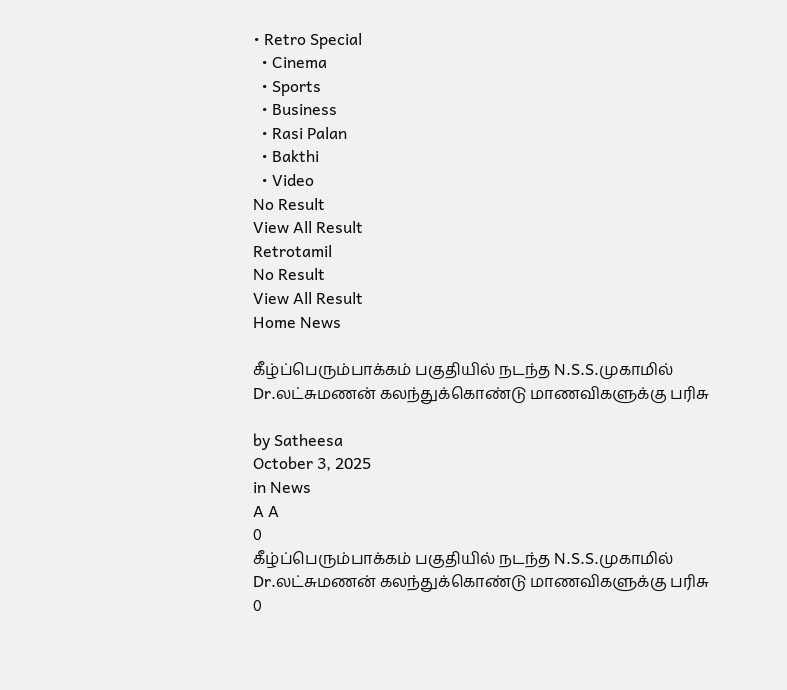• Retro Special
  • Cinema
  • Sports
  • Business
  • Rasi Palan
  • Bakthi
  • Video
No Result
View All Result
Retrotamil
No Result
View All Result
Home News

கீழ்ப்பெரும்பாக்கம் பகுதியில் நடந்த N.S.S.முகாமில் Dr.லட்சுமணன் கலந்துக்கொண்டு மாணவிகளுக்கு பரிசு

by Satheesa
October 3, 2025
in News
A A
0
கீழ்ப்பெரும்பாக்கம் பகுதியில் நடந்த N.S.S.முகாமில் Dr.லட்சுமணன் கலந்துக்கொண்டு மாணவிகளுக்கு பரிசு
0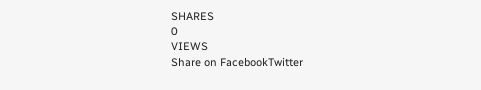SHARES
0
VIEWS
Share on FacebookTwitter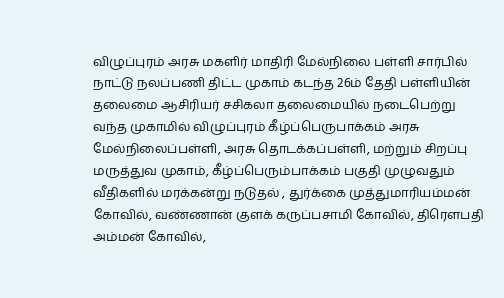விழுப்புரம் அரசு மகளிர் மாதிரி மேல்நிலை பள்ளி சார்பில் நாட்டு நலப்பணி திட்ட முகாம் கடந்த 26ம் தேதி பள்ளியின் தலைமை ஆசிரியர் சசிகலா தலைமையில் நடைபெற்று வந்த முகாமில் விழுப்புரம் கீழ்ப்பெருபாக்கம் அரசு மேல்நிலைப்பள்ளி, அரசு தொடக்கப்பள்ளி, மற்றும் சிறப்பு மருத்துவ முகாம், கீழ்ப்பெரும்பாக்கம் பகுதி முழுவதும் வீதிகளில் மரக்கன்று நடுதல் , துர்க்கை முத்துமாரியம்மன் கோவில், வண்ணான் குளக் கருப்பசாமி கோவில், திரௌபதி அம்மன் கோவில்,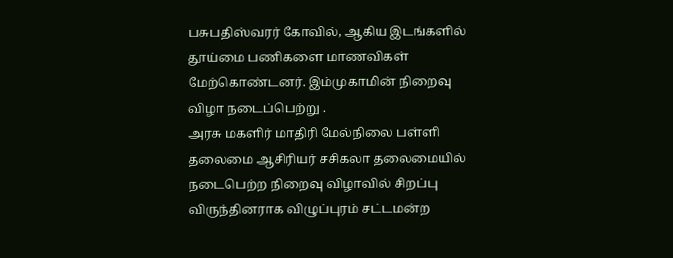பசுபதிஸ்வரர் கோவில், ஆகிய இடங்களில் தூய்மை பணிகளை மாணவிகள் மேற்கொண்டனர். இம்முகாமின் நிறைவு விழா நடைப்பெற்று .
அரசு மகளிர் மாதிரி மேல்நிலை பள்ளி தலைமை ஆசிரியர் சசிகலா தலைமையில் நடைபெற்ற நிறைவு விழாவில் சிறப்பு விருந்தினராக விழுப்புரம் சட்டமன்ற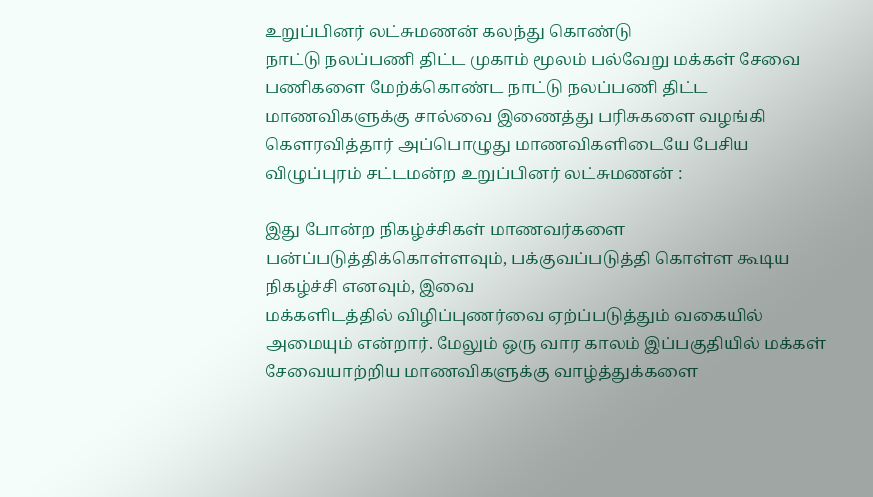உறுப்பினர் லட்சுமணன் கலந்து கொண்டு
நாட்டு நலப்பணி திட்ட முகாம் மூலம் பல்வேறு மக்கள் சேவை பணிகளை மேற்க்கொண்ட நாட்டு நலப்பணி திட்ட மாணவிகளுக்கு சால்வை இணைத்து பரிசுகளை வழங்கி கௌரவித்தார் அப்பொழுது மாணவிகளிடையே பேசிய விழுப்புரம் சட்டமன்ற உறுப்பினர் லட்சுமணன் :

இது போன்ற நிகழ்ச்சிகள் மாணவர்களை
பன்ப்படுத்திக்கொள்ளவும், பக்குவப்படுத்தி கொள்ள கூடிய நிகழ்ச்சி எனவும், இவை
மக்களிடத்தில் விழிப்புணர்வை ஏற்ப்படுத்தும் வகையில் அமையும் என்றார். மேலும் ஒரு வார காலம் இப்பகுதியில் மக்கள் சேவையாற்றிய மாணவிகளுக்கு வாழ்த்துக்களை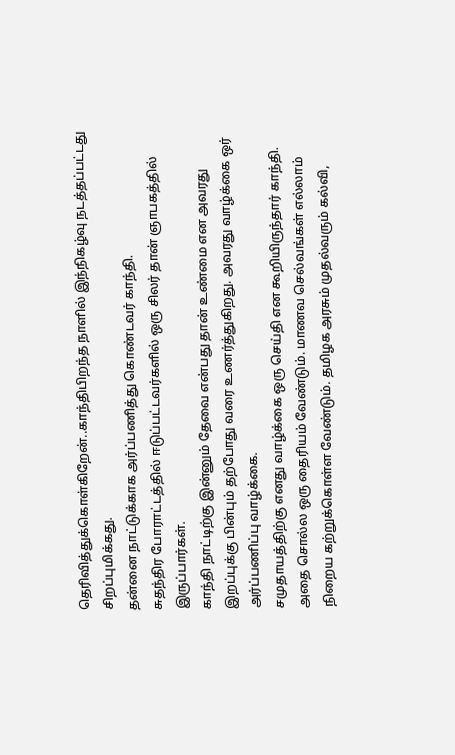தெரிவித்துக்கொள்கிறேன்..காந்திபிறந்த நாளில் இந்நிகழ்வு நடத்தப்பட்டது சிறப்புமிக்கது.
தன்னை நாட்டுக்காக அர்ப்பணித்து கொண்டவர் காந்தி.
சுதந்திர போராட்டத்தில் ஈடுப்பட்டவர்களில் ஒரு சிலர் தான் ஞாபகத்தில் இருப்பார்கள்.
காந்தி நாட்டிற்கு இன்னும் தேவை என்பது தான் உண்மை என அவரது இறப்புக்கு பின்பும் தற்போது வரை உணர்த்துகிறது. அவரது வாழ்க்கை ஒர் அர்ப்பணிப்பு வாழ்க்கை.
சமுதாயத்திற்கு எனது வாழ்க்கை ஒரு செய்தி என கூறியிருந்தார் காந்தி. அதை சொல்ல ஒரு தைரியம் வேண்டும். மாணவ செல்வங்கள் எல்லாம் நிறைய கற்றுக்கொள்ள வேண்டும். தமிழக அரசும் முதல்வரும் கல்வி,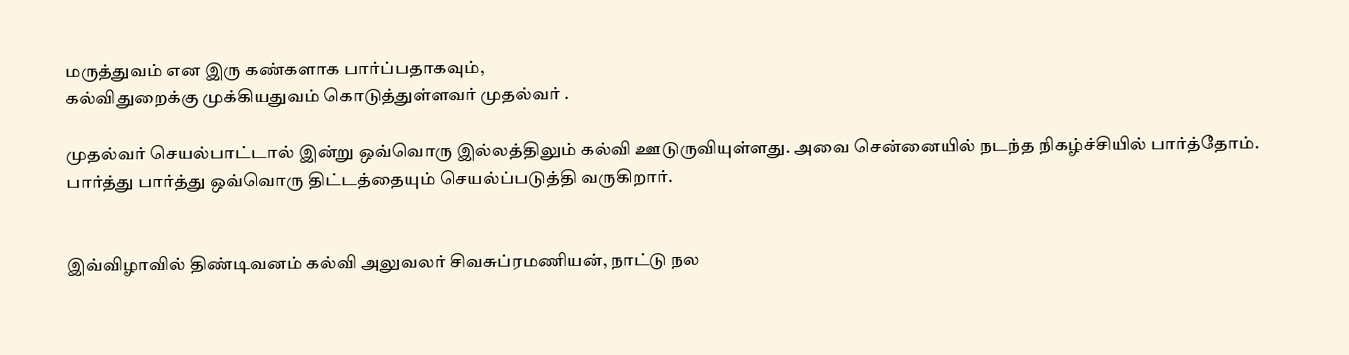மருத்துவம் என இரு கண்களாக பார்ப்பதாகவும்,
கல்விதுறைக்கு முக்கியதுவம் கொடுத்துள்ளவர் முதல்வர் .

முதல்வர் செயல்பாட்டால் இன்று ஒவ்வொரு இல்லத்திலும் கல்வி ஊடுருவியுள்ளது. அவை சென்னையில் நடந்த நிகழ்ச்சியில் பார்த்தோம். பார்த்து பார்த்து ஒவ்வொரு திட்டத்தையும் செயல்ப்படுத்தி வருகிறார்.


இவ்விழாவில் திண்டிவனம் கல்வி அலுவலர் சிவசுப்ரமணியன், நாட்டு நல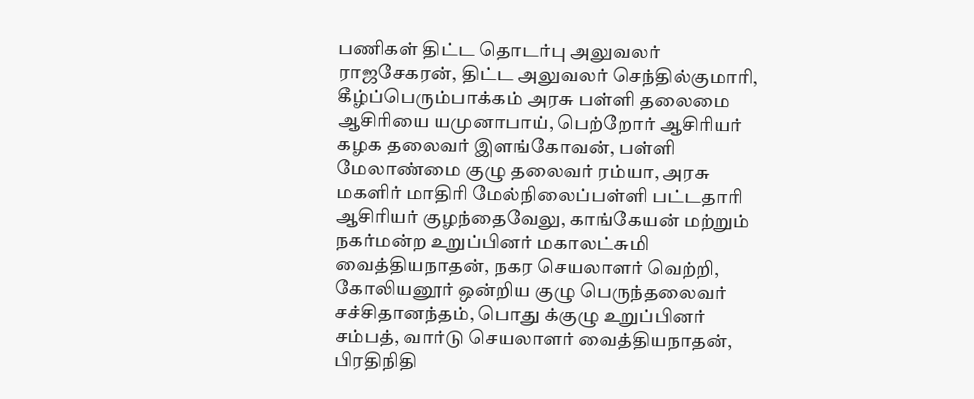பணிகள் திட்ட தொடர்பு அலுவலர் ராஜசேகரன், திட்ட அலுவலர் செந்தில்குமாரி, கீழ்ப்பெரும்பாக்கம் அரசு பள்ளி தலைமை ஆசிரியை யமுனாபாய், பெற்றோர் ஆசிரியர் கழக தலைவர் இளங்கோவன், பள்ளி மேலாண்மை குழு தலைவர் ரம்யா, அரசு மகளிர் மாதிரி மேல்நிலைப்பள்ளி பட்டதாரி ஆசிரியர் குழந்தைவேலு, காங்கேயன் மற்றும் நகர்மன்ற உறுப்பினர் மகாலட்சுமி வைத்தியநாதன், நகர செயலாளர் வெற்றி, கோலியனூர் ஒன்றிய குழு பெருந்தலைவர் சச்சிதானந்தம், பொது க்குழு உறுப்பினர் சம்பத், வார்டு செயலாளர் வைத்தியநாதன், பிரதிநிதி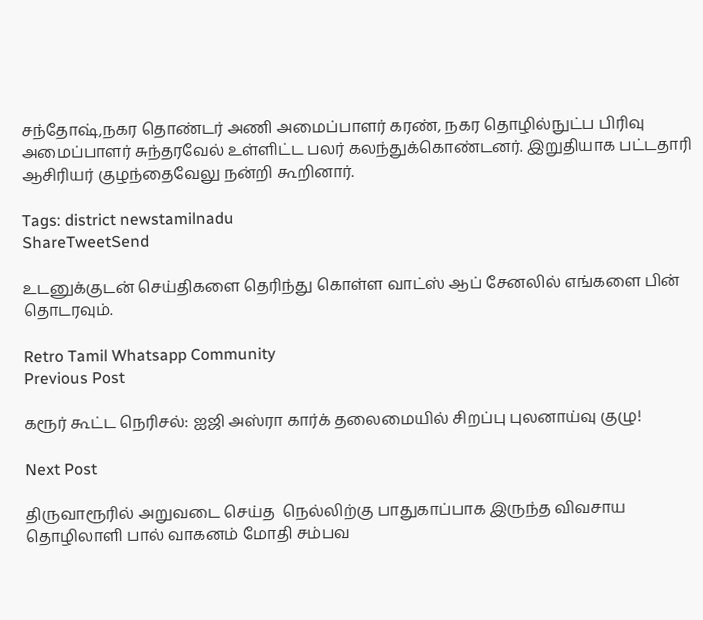சந்தோஷ்,நகர தொண்டர் அணி அமைப்பாளர் கரண், நகர தொழில்நுட்ப பிரிவு அமைப்பாளர் சுந்தரவேல் உள்ளிட்ட பலர் கலந்துக்கொண்டனர். இறுதியாக பட்டதாரி ஆசிரியர் குழந்தைவேலு நன்றி கூறினார்.

Tags: district newstamilnadu
ShareTweetSend

உடனுக்குடன் செய்திகளை தெரிந்து கொள்ள வாட்ஸ் ஆப் சேனலில் எங்களை பின் தொடரவும்.

Retro Tamil Whatsapp Community
Previous Post

கரூர் கூட்ட நெரிசல்: ஐஜி அஸ்ரா கார்க் தலைமையில் சிறப்பு புலனாய்வு குழு!

Next Post

திருவாரூரில் அறுவடை செய்த  நெல்லிற்கு பாதுகாப்பாக இருந்த விவசாய தொழிலாளி பால் வாகனம் மோதி சம்பவ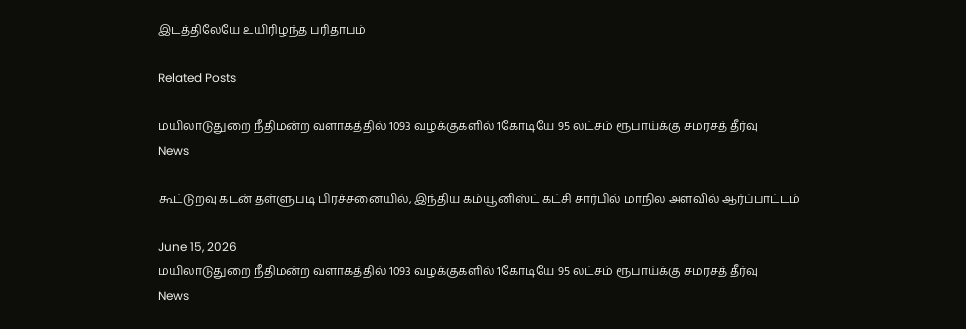இடத்திலேயே உயிரிழந்த பரிதாபம்

Related Posts

மயிலாடுதுறை நீதிமன்ற வளாகத்தில் 1093 வழக்குகளில் 1கோடியே 95 லட்சம் ரூபாய்க்கு சமரசத் தீர்வு
News

கூட்டுறவு கடன் தள்ளுபடி பிரச்சனையில், இந்திய கம்யூனிஸ்ட் கட்சி சார்பில் மாநில அளவில் ஆர்ப்பாட்டம்

June 15, 2026
மயிலாடுதுறை நீதிமன்ற வளாகத்தில் 1093 வழக்குகளில் 1கோடியே 95 லட்சம் ரூபாய்க்கு சமரசத் தீர்வு
News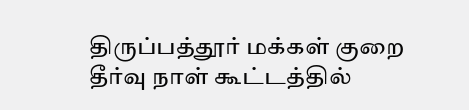திருப்பத்தூர் மக்கள் குறை தீர்வு நாள் கூட்டத்தில்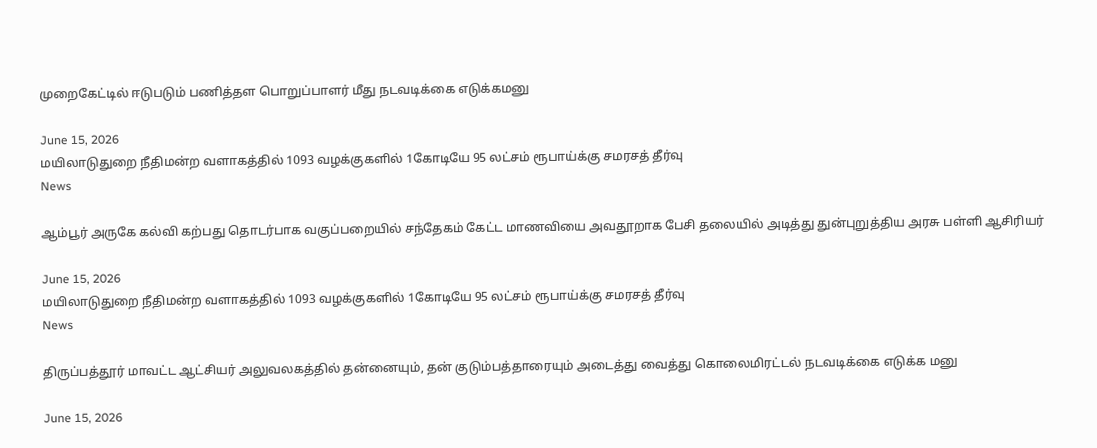முறைகேட்டில் ஈடுபடும் பணித்தள பொறுப்பாளர் மீது நடவடிக்கை எடுக்கமனு

June 15, 2026
மயிலாடுதுறை நீதிமன்ற வளாகத்தில் 1093 வழக்குகளில் 1கோடியே 95 லட்சம் ரூபாய்க்கு சமரசத் தீர்வு
News

ஆம்பூர் அருகே கல்வி கற்பது தொடர்பாக வகுப்பறையில் சந்தேகம் கேட்ட மாணவியை அவதூறாக பேசி தலையில் அடித்து துன்புறுத்திய அரசு பள்ளி ஆசிரியர்

June 15, 2026
மயிலாடுதுறை நீதிமன்ற வளாகத்தில் 1093 வழக்குகளில் 1கோடியே 95 லட்சம் ரூபாய்க்கு சமரசத் தீர்வு
News

திருப்பத்தூர் மாவட்ட ஆட்சியர் அலுவலகத்தில் தன்னையும், தன் குடும்பத்தாரையும் அடைத்து வைத்து கொலைமிரட்டல் நடவடிக்கை எடுக்க மனு

June 15, 2026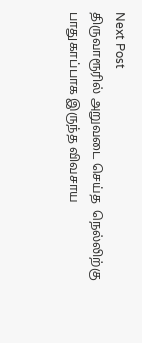Next Post
திருவாரூரில் அறுவடை செய்த  நெல்லிற்கு பாதுகாப்பாக இருந்த விவசாய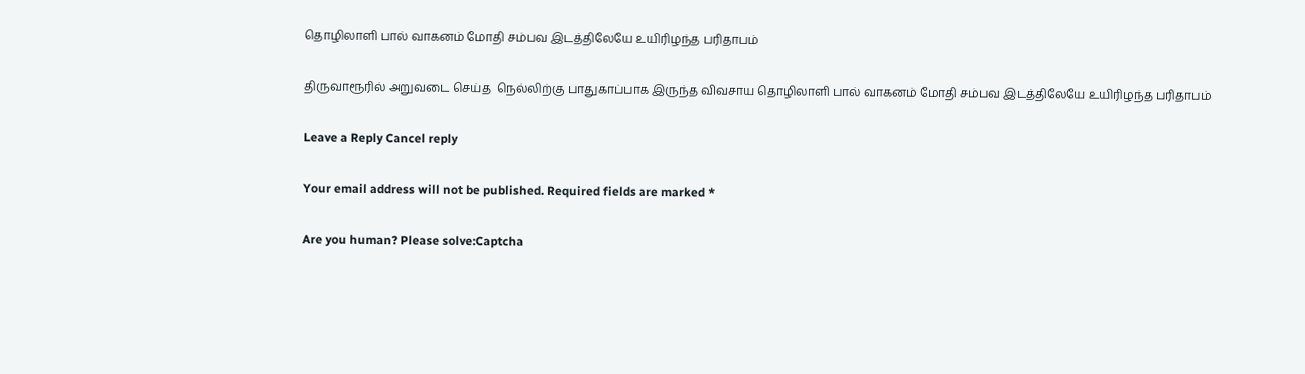தொழிலாளி பால் வாகனம் மோதி சம்பவ இடத்திலேயே உயிரிழந்த பரிதாபம்

திருவாரூரில் அறுவடை செய்த  நெல்லிற்கு பாதுகாப்பாக இருந்த விவசாய தொழிலாளி பால் வாகனம் மோதி சம்பவ இடத்திலேயே உயிரிழந்த பரிதாபம்

Leave a Reply Cancel reply

Your email address will not be published. Required fields are marked *

Are you human? Please solve:Captcha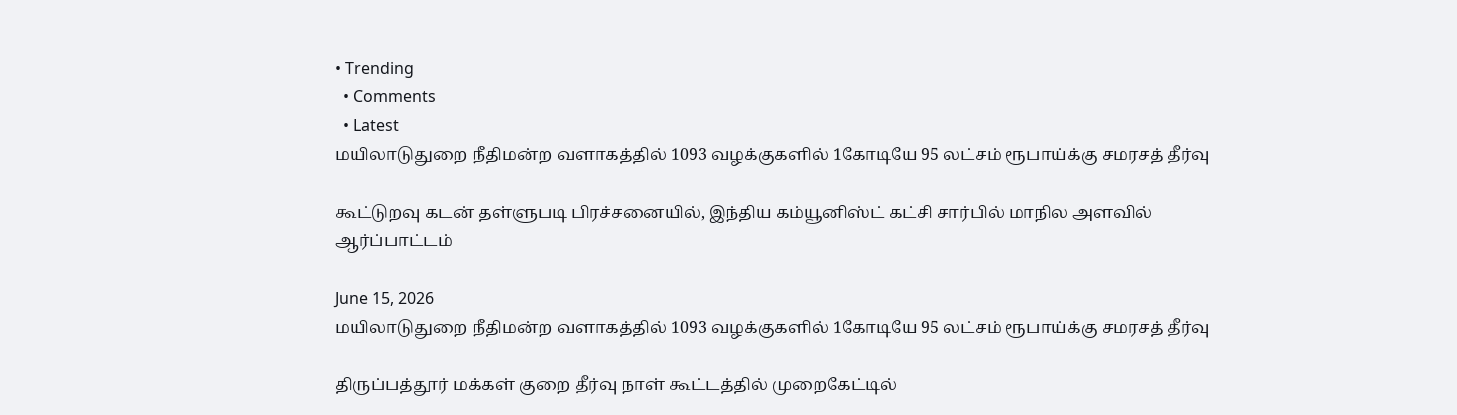• Trending
  • Comments
  • Latest
மயிலாடுதுறை நீதிமன்ற வளாகத்தில் 1093 வழக்குகளில் 1கோடியே 95 லட்சம் ரூபாய்க்கு சமரசத் தீர்வு

கூட்டுறவு கடன் தள்ளுபடி பிரச்சனையில், இந்திய கம்யூனிஸ்ட் கட்சி சார்பில் மாநில அளவில் ஆர்ப்பாட்டம்

June 15, 2026
மயிலாடுதுறை நீதிமன்ற வளாகத்தில் 1093 வழக்குகளில் 1கோடியே 95 லட்சம் ரூபாய்க்கு சமரசத் தீர்வு

திருப்பத்தூர் மக்கள் குறை தீர்வு நாள் கூட்டத்தில் முறைகேட்டில்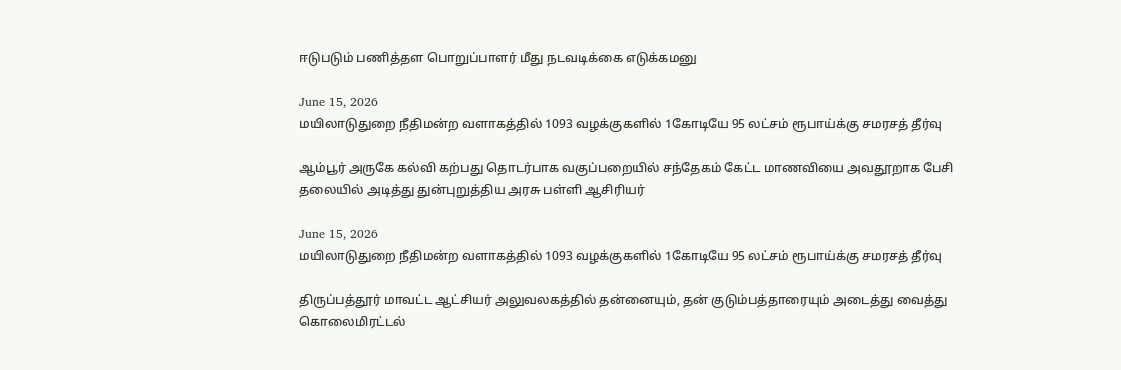ஈடுபடும் பணித்தள பொறுப்பாளர் மீது நடவடிக்கை எடுக்கமனு

June 15, 2026
மயிலாடுதுறை நீதிமன்ற வளாகத்தில் 1093 வழக்குகளில் 1கோடியே 95 லட்சம் ரூபாய்க்கு சமரசத் தீர்வு

ஆம்பூர் அருகே கல்வி கற்பது தொடர்பாக வகுப்பறையில் சந்தேகம் கேட்ட மாணவியை அவதூறாக பேசி தலையில் அடித்து துன்புறுத்திய அரசு பள்ளி ஆசிரியர்

June 15, 2026
மயிலாடுதுறை நீதிமன்ற வளாகத்தில் 1093 வழக்குகளில் 1கோடியே 95 லட்சம் ரூபாய்க்கு சமரசத் தீர்வு

திருப்பத்தூர் மாவட்ட ஆட்சியர் அலுவலகத்தில் தன்னையும், தன் குடும்பத்தாரையும் அடைத்து வைத்து கொலைமிரட்டல்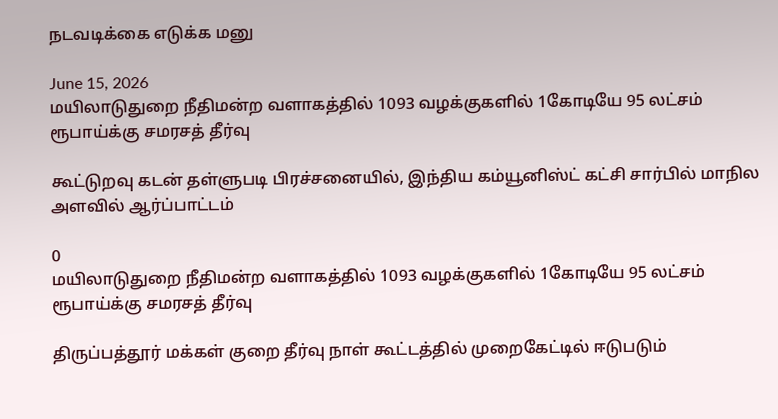நடவடிக்கை எடுக்க மனு

June 15, 2026
மயிலாடுதுறை நீதிமன்ற வளாகத்தில் 1093 வழக்குகளில் 1கோடியே 95 லட்சம் ரூபாய்க்கு சமரசத் தீர்வு

கூட்டுறவு கடன் தள்ளுபடி பிரச்சனையில், இந்திய கம்யூனிஸ்ட் கட்சி சார்பில் மாநில அளவில் ஆர்ப்பாட்டம்

0
மயிலாடுதுறை நீதிமன்ற வளாகத்தில் 1093 வழக்குகளில் 1கோடியே 95 லட்சம் ரூபாய்க்கு சமரசத் தீர்வு

திருப்பத்தூர் மக்கள் குறை தீர்வு நாள் கூட்டத்தில் முறைகேட்டில் ஈடுபடும்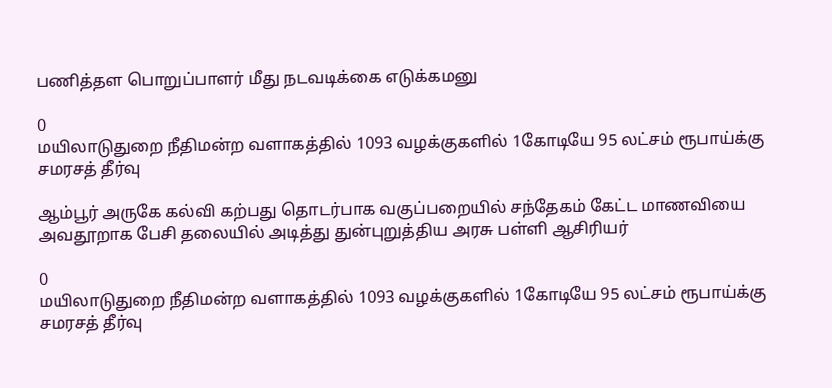பணித்தள பொறுப்பாளர் மீது நடவடிக்கை எடுக்கமனு

0
மயிலாடுதுறை நீதிமன்ற வளாகத்தில் 1093 வழக்குகளில் 1கோடியே 95 லட்சம் ரூபாய்க்கு சமரசத் தீர்வு

ஆம்பூர் அருகே கல்வி கற்பது தொடர்பாக வகுப்பறையில் சந்தேகம் கேட்ட மாணவியை அவதூறாக பேசி தலையில் அடித்து துன்புறுத்திய அரசு பள்ளி ஆசிரியர்

0
மயிலாடுதுறை நீதிமன்ற வளாகத்தில் 1093 வழக்குகளில் 1கோடியே 95 லட்சம் ரூபாய்க்கு சமரசத் தீர்வு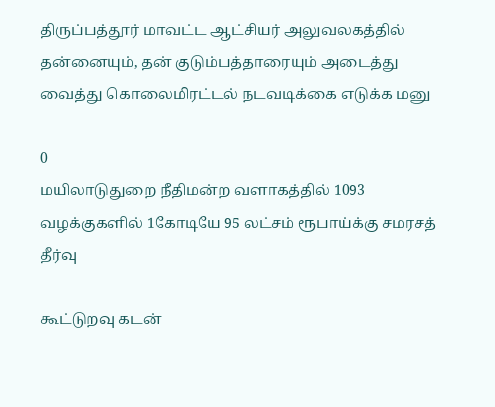திருப்பத்தூர் மாவட்ட ஆட்சியர் அலுவலகத்தில் தன்னையும், தன் குடும்பத்தாரையும் அடைத்து வைத்து கொலைமிரட்டல் நடவடிக்கை எடுக்க மனு

0
மயிலாடுதுறை நீதிமன்ற வளாகத்தில் 1093 வழக்குகளில் 1கோடியே 95 லட்சம் ரூபாய்க்கு சமரசத் தீர்வு

கூட்டுறவு கடன்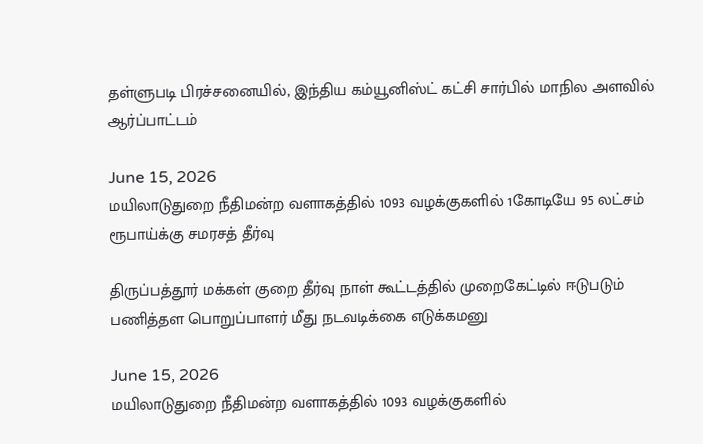தள்ளுபடி பிரச்சனையில், இந்திய கம்யூனிஸ்ட் கட்சி சார்பில் மாநில அளவில் ஆர்ப்பாட்டம்

June 15, 2026
மயிலாடுதுறை நீதிமன்ற வளாகத்தில் 1093 வழக்குகளில் 1கோடியே 95 லட்சம் ரூபாய்க்கு சமரசத் தீர்வு

திருப்பத்தூர் மக்கள் குறை தீர்வு நாள் கூட்டத்தில் முறைகேட்டில் ஈடுபடும் பணித்தள பொறுப்பாளர் மீது நடவடிக்கை எடுக்கமனு

June 15, 2026
மயிலாடுதுறை நீதிமன்ற வளாகத்தில் 1093 வழக்குகளில்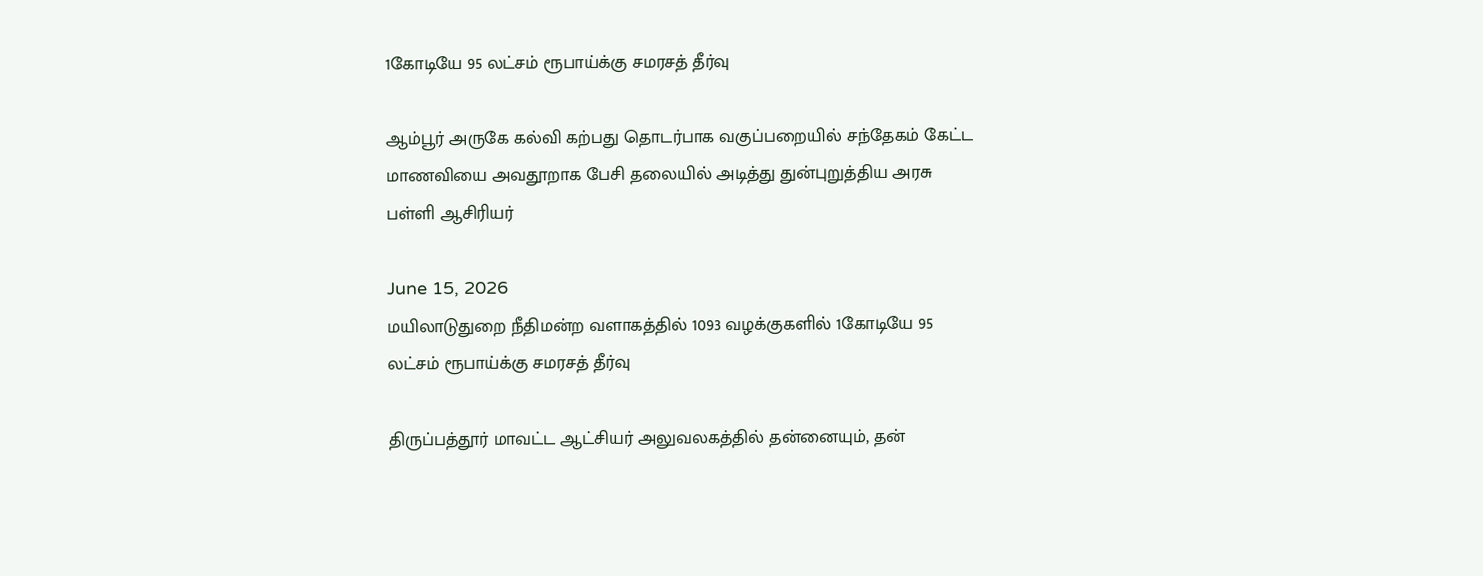1கோடியே 95 லட்சம் ரூபாய்க்கு சமரசத் தீர்வு

ஆம்பூர் அருகே கல்வி கற்பது தொடர்பாக வகுப்பறையில் சந்தேகம் கேட்ட மாணவியை அவதூறாக பேசி தலையில் அடித்து துன்புறுத்திய அரசு பள்ளி ஆசிரியர்

June 15, 2026
மயிலாடுதுறை நீதிமன்ற வளாகத்தில் 1093 வழக்குகளில் 1கோடியே 95 லட்சம் ரூபாய்க்கு சமரசத் தீர்வு

திருப்பத்தூர் மாவட்ட ஆட்சியர் அலுவலகத்தில் தன்னையும், தன்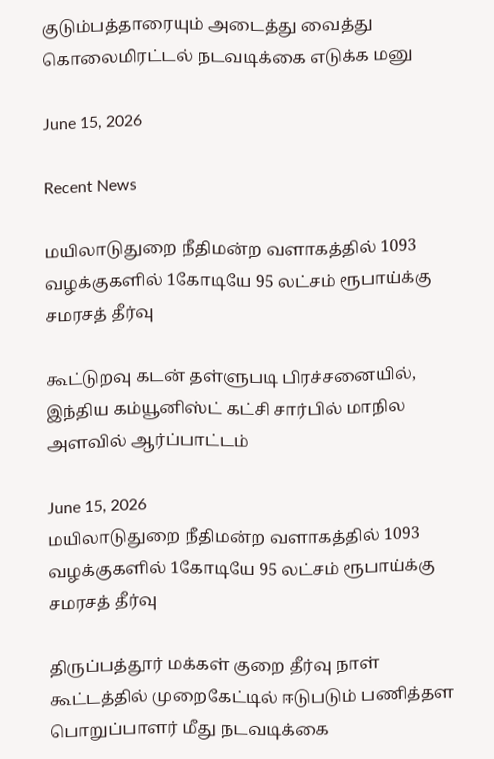குடும்பத்தாரையும் அடைத்து வைத்து கொலைமிரட்டல் நடவடிக்கை எடுக்க மனு

June 15, 2026

Recent News

மயிலாடுதுறை நீதிமன்ற வளாகத்தில் 1093 வழக்குகளில் 1கோடியே 95 லட்சம் ரூபாய்க்கு சமரசத் தீர்வு

கூட்டுறவு கடன் தள்ளுபடி பிரச்சனையில், இந்திய கம்யூனிஸ்ட் கட்சி சார்பில் மாநில அளவில் ஆர்ப்பாட்டம்

June 15, 2026
மயிலாடுதுறை நீதிமன்ற வளாகத்தில் 1093 வழக்குகளில் 1கோடியே 95 லட்சம் ரூபாய்க்கு சமரசத் தீர்வு

திருப்பத்தூர் மக்கள் குறை தீர்வு நாள் கூட்டத்தில் முறைகேட்டில் ஈடுபடும் பணித்தள பொறுப்பாளர் மீது நடவடிக்கை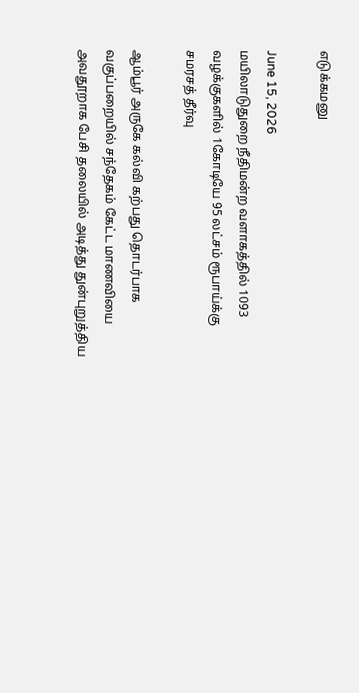எடுக்கமனு

June 15, 2026
மயிலாடுதுறை நீதிமன்ற வளாகத்தில் 1093 வழக்குகளில் 1கோடியே 95 லட்சம் ரூபாய்க்கு சமரசத் தீர்வு

ஆம்பூர் அருகே கல்வி கற்பது தொடர்பாக வகுப்பறையில் சந்தேகம் கேட்ட மாணவியை அவதூறாக பேசி தலையில் அடித்து துன்புறுத்திய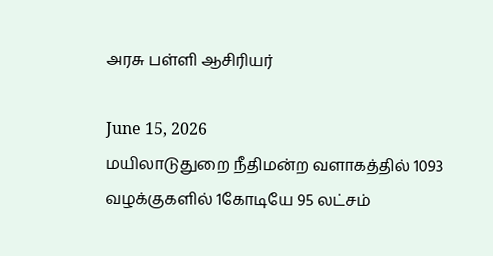அரசு பள்ளி ஆசிரியர்

June 15, 2026
மயிலாடுதுறை நீதிமன்ற வளாகத்தில் 1093 வழக்குகளில் 1கோடியே 95 லட்சம்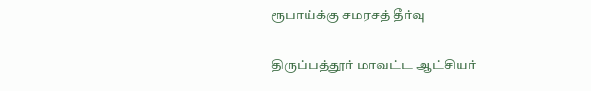ரூபாய்க்கு சமரசத் தீர்வு

திருப்பத்தூர் மாவட்ட ஆட்சியர்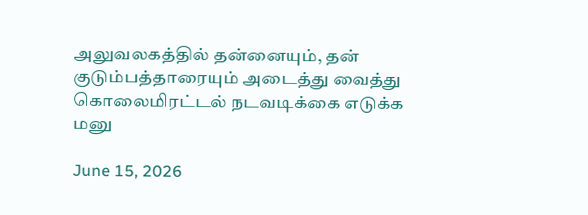அலுவலகத்தில் தன்னையும், தன் குடும்பத்தாரையும் அடைத்து வைத்து கொலைமிரட்டல் நடவடிக்கை எடுக்க மனு

June 15, 2026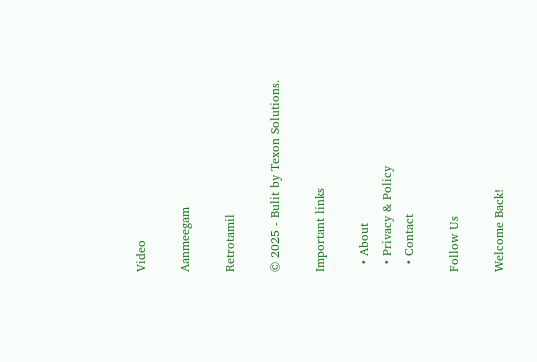Video

Aanmeegam

Retrotamil

© 2025 - Bulit by Texon Solutions.

Important links

  • About
  • Privacy & Policy
  • Contact

Follow Us

Welcome Back!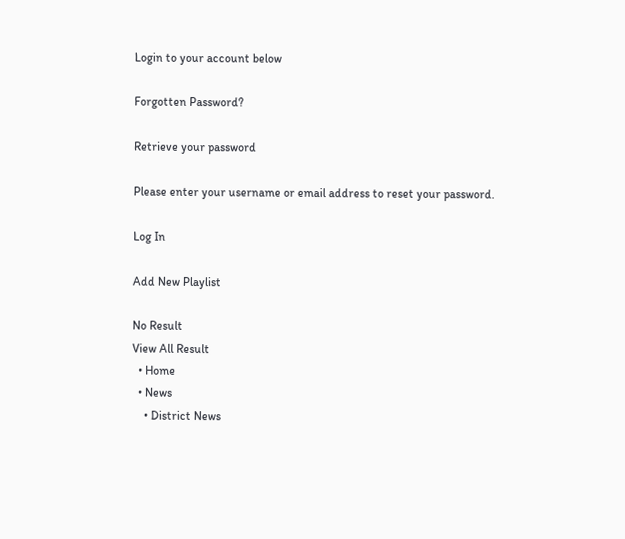Login to your account below

Forgotten Password?

Retrieve your password

Please enter your username or email address to reset your password.

Log In

Add New Playlist

No Result
View All Result
  • Home
  • News
    • District News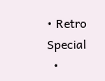• Retro Special
  •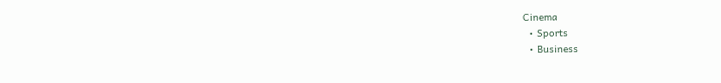Cinema
  • Sports
  • Business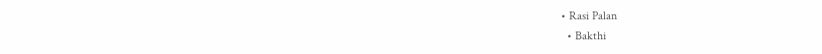• Rasi Palan
  • Bakthi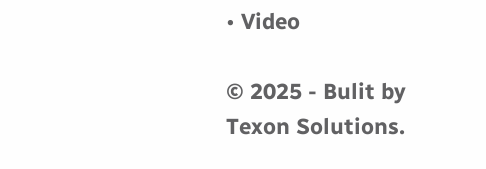• Video

© 2025 - Bulit by Texon Solutions.